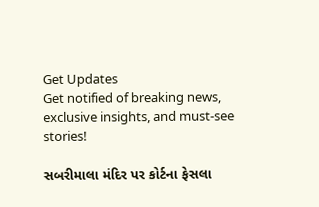Get Updates
Get notified of breaking news, exclusive insights, and must-see stories!

સબરીમાલા મંદિર પર કોર્ટના ફેસલા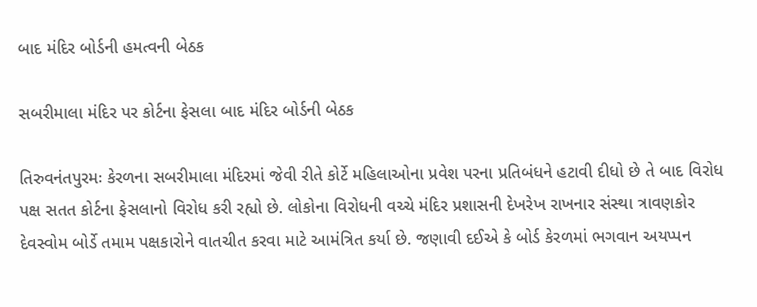બાદ મંદિર બોર્ડની હમત્વની બેઠક

સબરીમાલા મંદિર પર કોર્ટના ફેસલા બાદ મંદિર બોર્ડની બેઠક

તિરુવનંતપુરમઃ કેરળના સબરીમાલા મંદિરમાં જેવી રીતે કોર્ટે મહિલાઓના પ્રવેશ પરના પ્રતિબંધને હટાવી દીધો છે તે બાદ વિરોધ પક્ષ સતત કોર્ટના ફેસલાનો વિરોધ કરી રહ્યો છે. લોકોના વિરોધની વચ્ચે મંદિર પ્રશાસની દેખરેખ રાખનાર સંસ્થા ત્રાવણકોર દેવસ્વોમ બોર્ડે તમામ પક્ષકારોને વાતચીત કરવા માટે આમંત્રિત કર્યા છે. જણાવી દઈએ કે બોર્ડ કેરળમાં ભગવાન અયપ્પન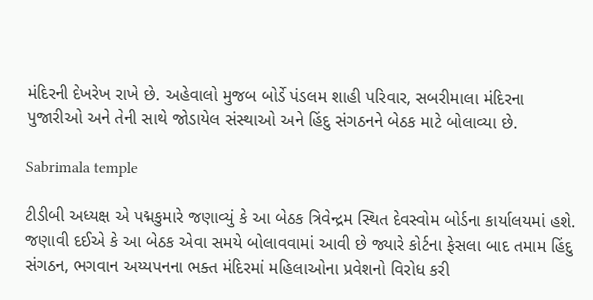મંદિરની દેખરેખ રાખે છે. અહેવાલો મુજબ બોર્ડે પંડલમ શાહી પરિવાર, સબરીમાલા મંદિરના પુજારીઓ અને તેની સાથે જોડાયેલ સંસ્થાઓ અને હિંદુ સંગઠનને બેઠક માટે બોલાવ્યા છે.

Sabrimala temple

ટીડીબી અધ્યક્ષ એ પદ્મકુમારે જણાવ્યું કે આ બેઠક ત્રિવેન્દ્રમ સ્થિત દેવસ્વોમ બોર્ડના કાર્યાલયમાં હશે. જણાવી દઈએ કે આ બેઠક એવા સમયે બોલાવવામાં આવી છે જ્યારે કોર્ટના ફેસલા બાદ તમામ હિંદુ સંગઠન, ભગવાન અય્યપનના ભક્ત મંદિરમાં મહિલાઓના પ્રવેશનો વિરોધ કરી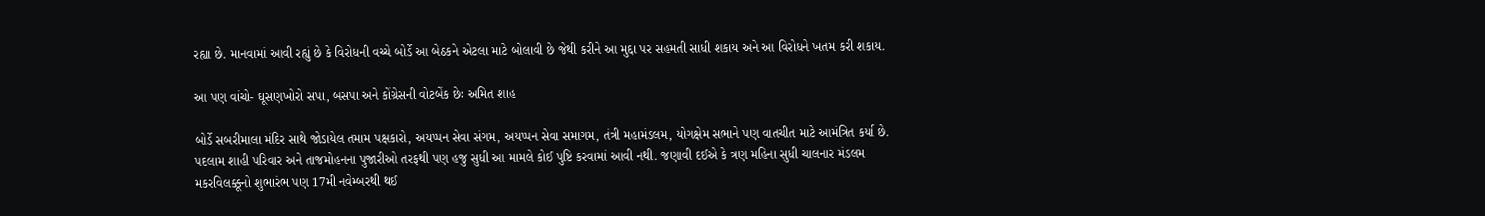રહ્યા છે. માનવામાં આવી રહ્યું છે કે વિરોધની વચ્ચે બોર્ડે આ બેઠકને એટલા માટે બોલાવી છે જેથી કરીને આ મુદ્દા પર સહમતી સાધી શકાય અને આ વિરોધને ખતમ કરી શકાય.

આ પણ વાંચો- ઘૂસણખોરો સપા, બસપા અને કોંગ્રેસની વોટબેંક છેઃ અમિત શાહ

બોર્ડે સબરીમાલા મંદિર સાથે જોડાયેલ તમામ પક્ષકારો, અયપ્પન સેવા સંગમ, અયપ્પન સેવા સમાગમ, તંત્રી મહામંડલમ, યોગક્ષેમ સભાને પણ વાતચીત માટે આમંત્રિત કર્યા છે. પદલામ શાહી પરિવાર અને તાજમોહનના પુજારીઓ તરફથી પણ હજુ સુધી આ મામલે કોઈ પુષ્ટિ કરવામાં આવી નથી. જણાવી દઈએ કે ત્રણ મહિના સુધી ચાલનાર મંડલમ મકરવિલક્કૂનો શુભારંભ પણ 17મી નવેમ્બરથી થઈ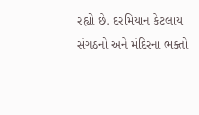રહ્યો છે. દરમિયાન કેટલાય સંગઠનો અને મંદિરના ભક્તો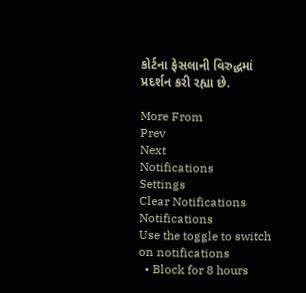કોર્ટના ફેસલાની વિરુદ્ધમાં પ્રદર્શન કરી રહ્યા છે.

More From
Prev
Next
Notifications
Settings
Clear Notifications
Notifications
Use the toggle to switch on notifications
  • Block for 8 hours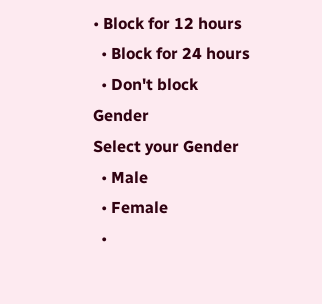• Block for 12 hours
  • Block for 24 hours
  • Don't block
Gender
Select your Gender
  • Male
  • Female
  •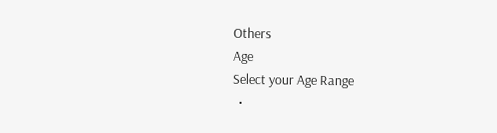Others
Age
Select your Age Range
  •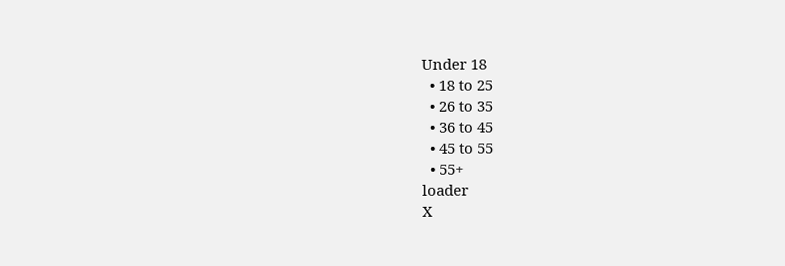Under 18
  • 18 to 25
  • 26 to 35
  • 36 to 45
  • 45 to 55
  • 55+
loader
X